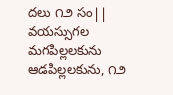దలు ౧౨ సం|| వయస్సుగల మగపిల్లలకును ఆడపిల్లలకును, ౧౨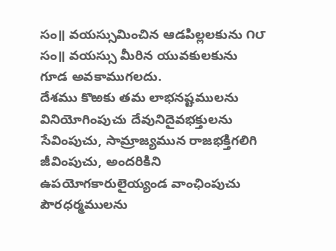సం॥ వయస్సుమించిన ఆడపిల్లలకును ౧౮ సం॥ వయస్సు మీరిన యువకులకును గూడ అవకాముగలదు.
దేశము కొఱకు తమ లాభనష్టములను వినియోగింపుచు దేవునిదైవభక్తులను సేవింపుచు, సామ్రాజ్యమున రాజభక్తిగలిగి జీవింపుచు, అందరికిని ఉపయోగకారులైయ్యండ వాంఛింపుచు పౌరధర్మములను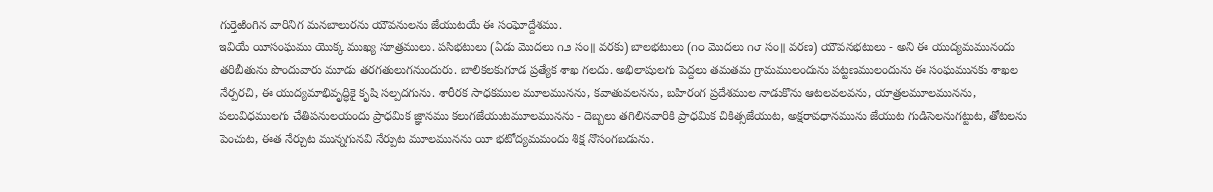గుర్తెఱింగిన వారినిగ మనబాలురను యౌవనులను జేయుటయే ఈ స౦ఘోద్దేశము.
ఇవియే యీసంఘము యొక్క ముఖ్య సూత్రములు. పసిభటులు (ఏడు మొదలు ౧౨ సం॥ వరకు) బాలభటులు (౧౦ మొదలు ౧౮ సం॥ వరణ) యౌవనభటులు - అని ఈ యుద్యమమునందు తరిబీతును పొందువారు మూడు తరగతులుగనుందురు. బాలికలకుగూడ ప్రత్యేక శాఖ గలదు. అభిలాషులగు పెద్దలు తమతమ గ్రామములందును పట్టణములందును ఈ సంఘమునకు శాఖల నేర్పరచి, ఈ యుద్యమాభివృద్ధికై కృషి సల్పదగును. శారీరక సాధకముల మూలమునను, కవాతువలనను, బహిరంగ ప్రదేశముల నాడుకొను ఆటలవలవను, యాత్రలమూలమునను, పలువిధములగు చేతిపనులయందు ప్రాధమిక జ్ఞానము కలుగజేయుటమూలమునను - దెబ్బలు తగిలినవారికి ప్రాధమిక చికిత్సజేయుట, అక్షరావధానమును జేయుట గుడిసెలనుగట్టుట, తోటలను పెంచుట, ఈత నేర్చుట మున్నగునవి నేర్పుట మూలమునను యీ భటోద్యమమందు శిక్ష నొసంగబడును.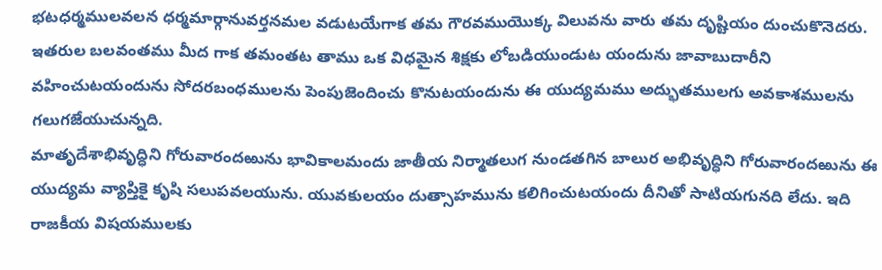భటధర్మములవలన ధర్మమార్గానువర్తనమల వడుటయేగాక తమ గౌరవముయొక్క విలువను వారు తమ దృష్టియం దుంచుకొనెదరు. ఇతరుల బలవంతము మీద గాక తమంతట తాము ఒక విధమైన శిక్షకు లోబడియుండుట యందును జావాబుదారీని వహించుటయందును సోదరబంధములను పెంపుజెందించు కొనుటయందును ఈ యుద్యమము అద్భుతములగు అవకాశములను గలుగజేయుచున్నది.
మాతృదేశాభివృద్ధిని గోరువారందఱును భావికాలమందు జాతీయ నిర్మాతలుగ నుండతగిన బాలుర అభివృద్ధిని గోరువారందఱును ఈ యుద్యమ వ్యాప్తికై కృషి సలుపవలయును. యువకులయం దుత్సాహమును కలిగించుటయందు దీనితో సాటియగునది లేదు. ఇది రాజకీయ విషయములకు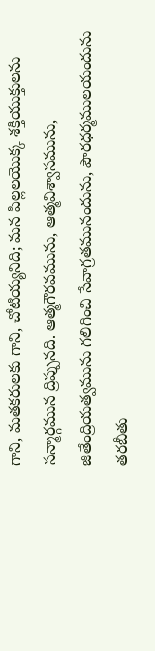గాని, మతకరులకు గాని, చోటియ్యనిది; మన పిల్లలయొక్క శక్తియుక్తులను సన్మార్గమున ద్రిప్పునది. ఆత్మగౌరవమును, ఆత్మవిశ్వాసమును, జితేంద్రియత్వమును గలిగించి సేవాగ్రతమునందును, పౌరధర్మములయందును తరబీతు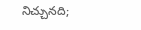నిచ్చునది;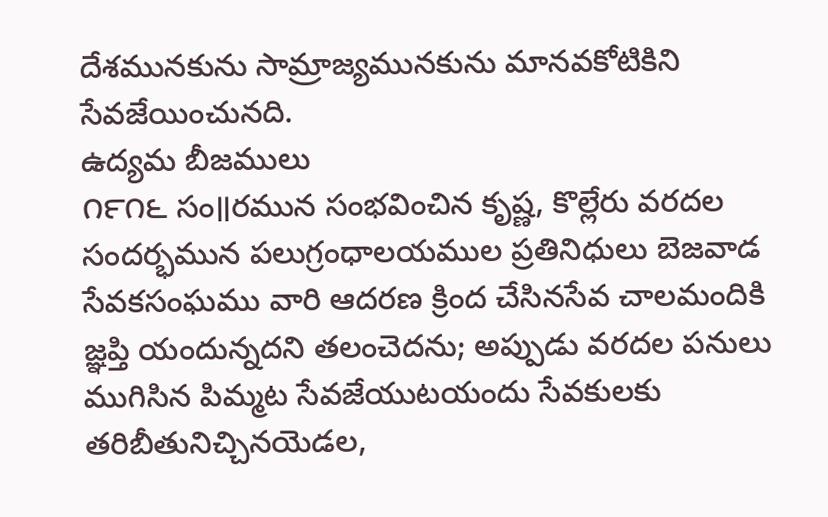దేశమునకును సామ్రాజ్యమునకును మానవకోటికిని సేవజేయించునది.
ఉద్యమ బీజములు
౧౯౧౬ సం॥రమున సంభవించిన కృష్ణ, కొల్లేరు వరదల సందర్భమున పలుగ్రంధాలయముల ప్రతినిధులు బెజవాడ సేవకసంఘము వారి ఆదరణ క్రింద చేసినసేవ చాలమందికి జ్ఞప్తి యందున్నదని తలంచెదను; అప్పుడు వరదల పనులు ముగిసిన పిమ్మట సేవజేయుటయందు సేవకులకు తరిబీతునిచ్చినయెడల,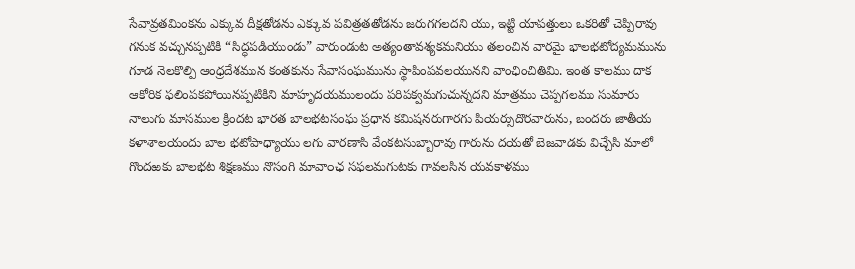సేవావ్రతమింకను ఎక్కువ దీక్షతోడను ఎక్కువ పవిత్రతతోడను జరుగగలదని యు, ఇట్టి యాపత్తులు ఒకరితో చెప్పిరావు గనుక వచ్చునప్పటికి “సిద్ధపడియుండు” వారుండుట అత్యంతావశ్యకమనియు తలంచిన వారమై భాలభటోద్యమమును గూడ నెలకొల్పి ఆంధ్రదేశమున కంతకును సేవాసంఘమును స్థాపింపవలయునని వాంఛించితిమి. ఇంత కాలము దాక ఆకోరిక ఫలింపకపోయినప్పటికిని మాహృదయములందు పరిపక్వమగుచున్నదని మాత్రము చెప్పగలము సుమారు నాలుగు మాసముల క్రిందట భారత బాలభటసంఘ ప్రధాన కమిషనరుగారగు పియర్సుదొరవారును, బందరు జాతీయ కళాశాలయందు బాల భటోపాధ్యాయు లగు వారణాసి వేంకటసుబ్బారావు గారును దయతో బెజవాడకు విచ్చేసి మాలో గొందఱకు బాలభట శిక్షణము నొసంగి మావా౦ఛ సఫలమగుటకు గావలసిన యవకాళము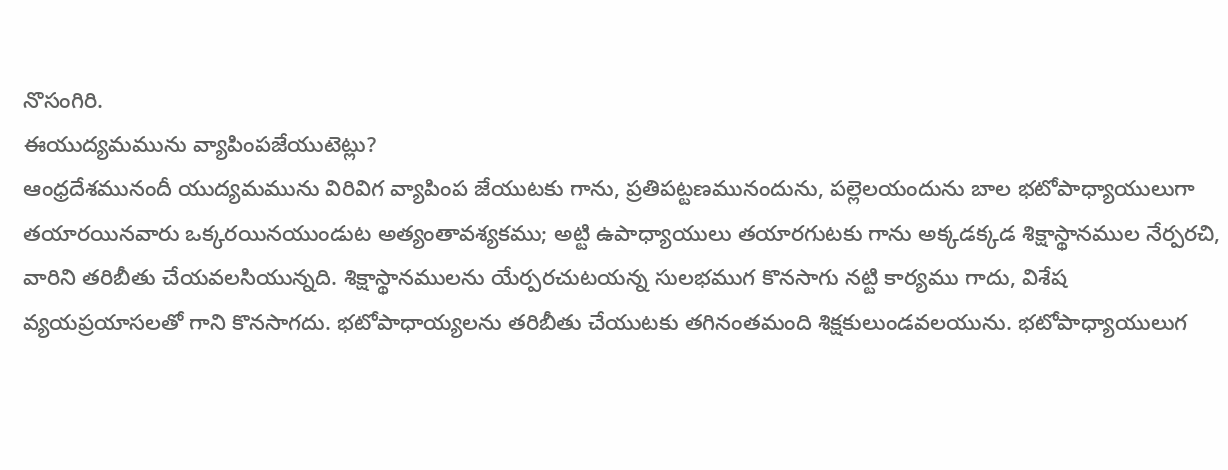నొసంగిరి.
ఈయుద్యమమును వ్యాపింపజేయుటెట్లు?
ఆంధ్రదేశమునందీ యుద్యమమును విరివిగ వ్యాపింప జేయుటకు గాను, ప్రతిపట్టణమునందును, పల్లెలయందును బాల భటోపాధ్యాయులుగా తయారయినవారు ఒక్కరయినయుండుట అత్యంతావశ్యకము; అట్టి ఉపాధ్యాయులు తయారగుటకు గాను అక్కడక్కడ శిక్షాస్థానముల నేర్పరచి, వారిని తరిబీతు చేయవలసియున్నది. శిక్షాస్థానములను యేర్పరచుటయన్న సులభముగ కొనసాగు నట్టి కార్యము గాదు, విశేష వ్యయప్రయాసలతో గాని కొనసాగదు. భటోపాధాయ్యలను తరిబీతు చేయుటకు తగినంతమంది శిక్షకులుండవలయును. భటోపాధ్యాయులుగ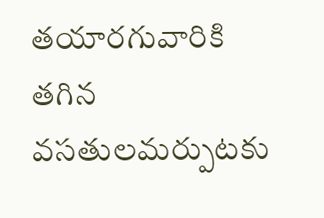తయారగువారికి తగిన వసతులమర్పుటకు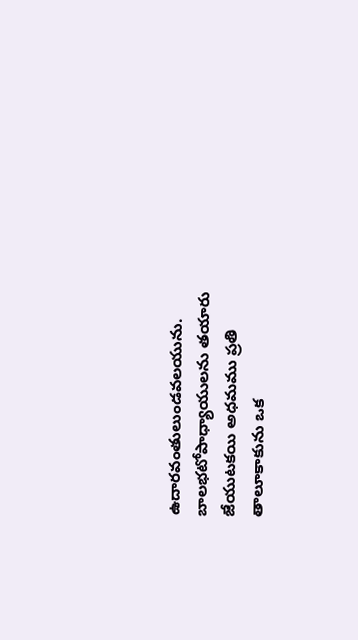ఉదారవంతులుండవలయును. బాలభటోపాధ్యాయులను తయారు జేయుటకయి అధమము ప్రతి తాలూకాకును ఒక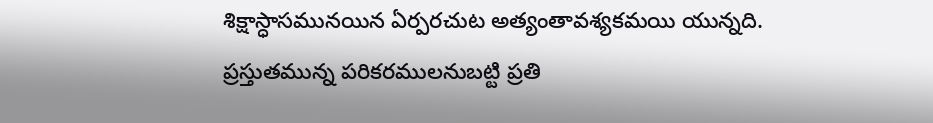శిక్షాస్ధాసమునయిన ఏర్పరచుట అత్యంతావశ్యకమయి యున్నది. ప్రస్తుతమున్న పరికరములనుబట్టి ప్రతి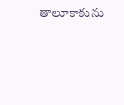తాలూకాకును